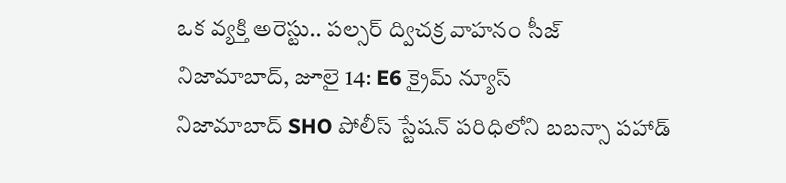ఒక వ్యక్తి అరెస్టు.. పల్సర్ ద్విచక్ర వాహనం సీజ్
నిజామాబాద్, జూలై 14: E6 క్రైమ్ న్యూస్
నిజామాబాద్ SHO పోలీస్ స్టేషన్ పరిధిలోని బబన్సా పహాడ్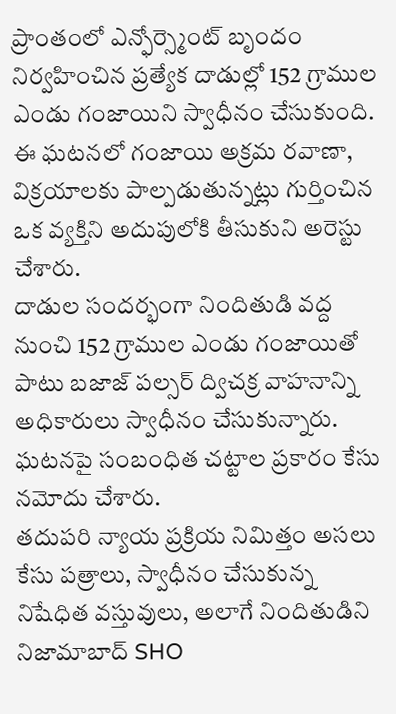ప్రాంతంలో ఎన్ఫోర్స్మెంట్ బృందం నిర్వహించిన ప్రత్యేక దాడుల్లో 152 గ్రాముల ఎండు గంజాయిని స్వాధీనం చేసుకుంది. ఈ ఘటనలో గంజాయి అక్రమ రవాణా, విక్రయాలకు పాల్పడుతున్నట్లు గుర్తించిన ఒక వ్యక్తిని అదుపులోకి తీసుకుని అరెస్టు చేశారు.
దాడుల సందర్భంగా నిందితుడి వద్ద నుంచి 152 గ్రాముల ఎండు గంజాయితో పాటు బజాజ్ పల్సర్ ద్విచక్ర వాహనాన్ని అధికారులు స్వాధీనం చేసుకున్నారు. ఘటనపై సంబంధిత చట్టాల ప్రకారం కేసు నమోదు చేశారు.
తదుపరి న్యాయ ప్రక్రియ నిమిత్తం అసలు కేసు పత్రాలు, స్వాధీనం చేసుకున్న నిషేధిత వస్తువులు, అలాగే నిందితుడిని నిజామాబాద్ SHO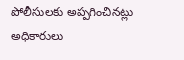పోలీసులకు అప్పగించినట్లు అధికారులు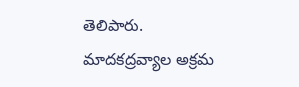తెలిపారు.
మాదకద్రవ్యాల అక్రమ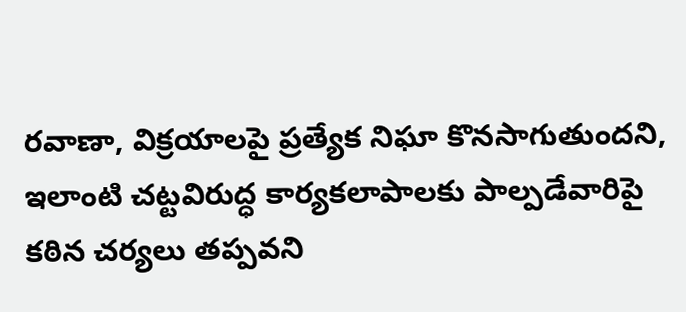రవాణా, విక్రయాలపై ప్రత్యేక నిఘా కొనసాగుతుందని, ఇలాంటి చట్టవిరుద్ధ కార్యకలాపాలకు పాల్పడేవారిపై కఠిన చర్యలు తప్పవని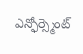ఎన్ఫోర్స్మెంట్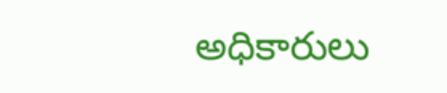అధికారులు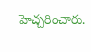హెచ్చరించారు.